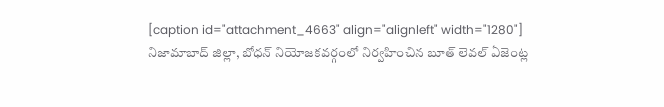[caption id="attachment_4663" align="alignleft" width="1280"]
నిజామాబాద్ జిల్లా, బోధన్ నియోజకవర్గంలో నిర్వహించిన బూత్ లెవల్ ఏజెంట్ల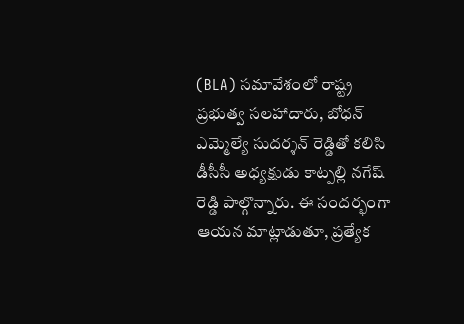(BLA) సమావేశంలో రాష్ట్ర ప్రభుత్వ సలహాదారు, బోధన్ ఎమ్మెల్యే సుదర్శన్ రెడ్డితో కలిసి డీసీసీ అధ్యక్షుడు కాట్పల్లి నగేష్ రెడ్డి పాల్గొన్నారు. ఈ సందర్భంగా ఆయన మాట్లాడుతూ, ప్రత్యేక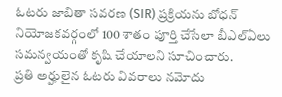ఓటరు జాబితా సవరణ (SIR) ప్రక్రియను బోధన్ నియోజకవర్గంలో 100 శాతం పూర్తి చేసేలా బీఎల్ఏలు సమన్వయంతో కృషి చేయాలని సూచించారు.
ప్రతి అర్హులైన ఓటరు వివరాలు నమోదు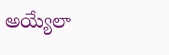అయ్యేలా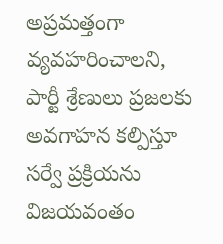అప్రమత్తంగా వ్యవహరించాలని, పార్టీ శ్రేణులు ప్రజలకు అవగాహన కల్పిస్తూ సర్వే ప్రక్రియను విజయవంతం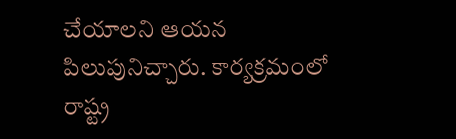చేయాలని ఆయన పిలుపునిచ్చారు. కార్యక్రమంలో రాష్ట్ర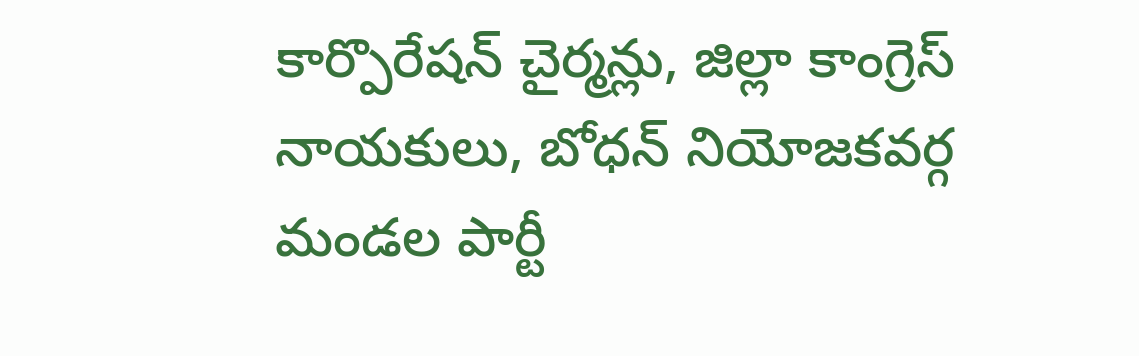కార్పొరేషన్ చైర్మన్లు, జిల్లా కాంగ్రెస్ నాయకులు, బోధన్ నియోజకవర్గ మండల పార్టీ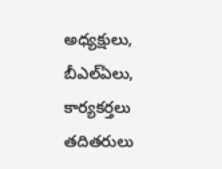అధ్యక్షులు, బీఎల్ఏలు, కార్యకర్తలు తదితరులు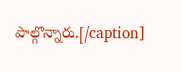పాల్గొన్నారు.[/caption]